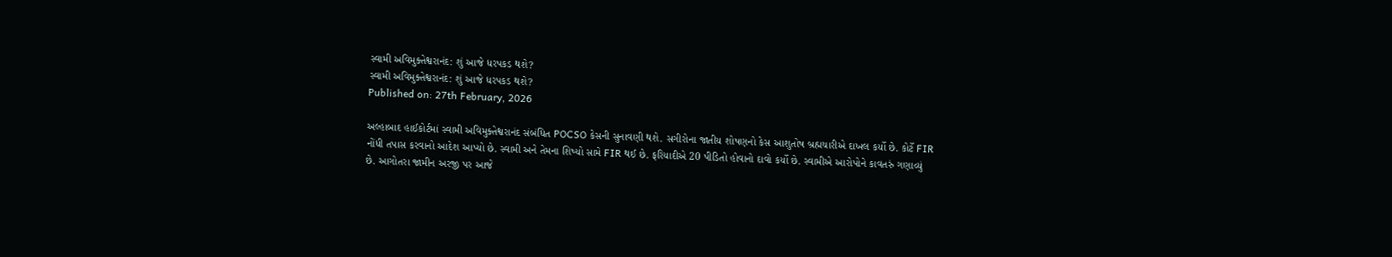સ્વામી અવિમુક્તેશ્વરાનંદ: શું આજે ધરપકડ થશે?
સ્વામી અવિમુક્તેશ્વરાનંદ: શું આજે ધરપકડ થશે?
Published on: 27th February, 2026

અલ્હાબાદ હાઈકોર્ટમાં સ્વામી અવિમુક્તેશ્વરાનંદ સંબંધિત POCSO કેસની સુનાવણી થશે. સગીરોના જાતીય શોષણનો કેસ આશુતોષ બ્રહ્મચારીએ દાખલ કર્યો છે. કોર્ટે FIR નોંધી તપાસ કરવાનો આદેશ આપ્યો છે. સ્વામી અને તેમના શિષ્યો સામે FIR થઈ છે. ફરિયાદીએ 20 પીડિતો હોવાનો દાવો કર્યો છે. સ્વામીએ આરોપોને કાવતરું ગણાવ્યું છે. આગોતરા જામીન અરજી પર આજે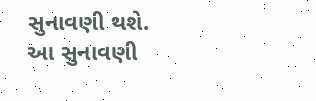સુનાવણી થશે. આ સુનાવણી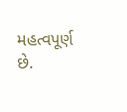મહત્વપૂર્ણ છે.